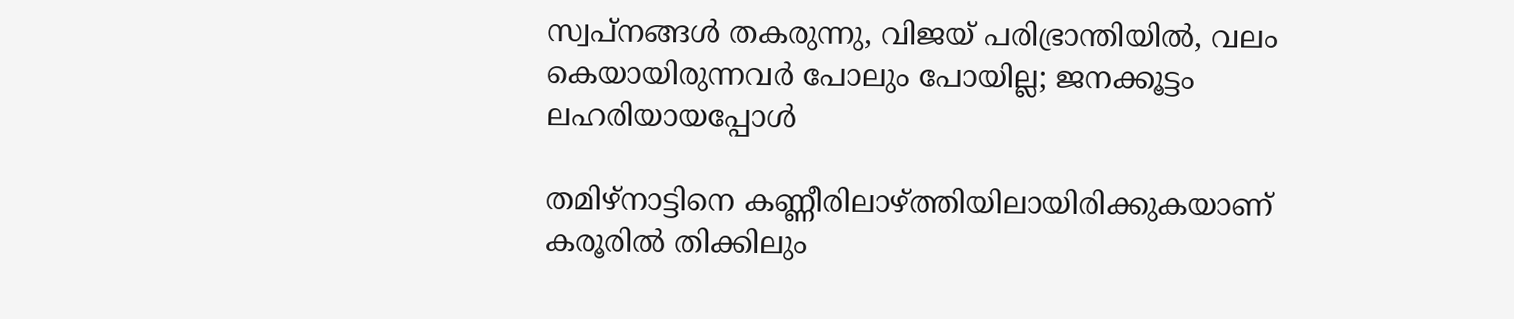സ്വപ്നങ്ങൾ തകരുന്നു, വിജയ് പരിഭ്രാന്തിയിൽ, വലം കെയായിരുന്നവർ പോലും പോയില്ല; ജനക്കൂട്ടം ലഹരിയായപ്പോൾ

തമിഴ്നാട്ടിനെ കണ്ണീരിലാഴ്ത്തിയിലായിരിക്കുകയാണ് കരൂരിൽ തിക്കിലും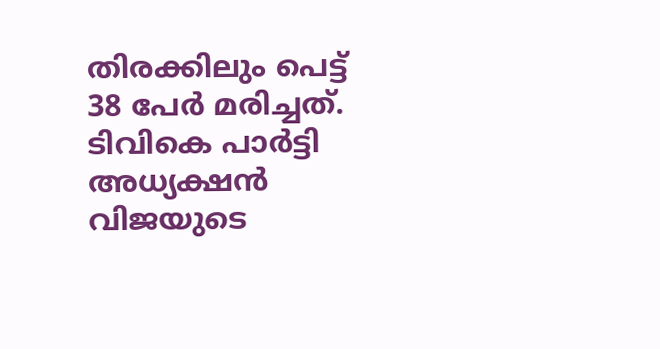തിരക്കിലും പെട്ട് 38 പേർ മരിച്ചത്. ടിവികെ പാർട്ടി അധ്യക്ഷൻ വിജയുടെ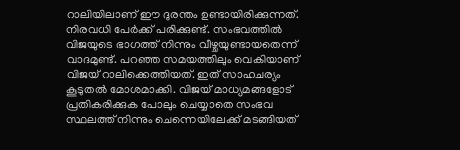റാലിയിലാണ് ഈ ദുരന്തം ഉണ്ടായിരിക്കുന്നത്. നിരവധി പേർക്ക് പരിക്കുണ്ട്. സംഭവത്തിൽ വിജയുടെ ഭാഗത്ത് നിന്നും വീഴ്ചയുണ്ടായതെന്ന് വാദമുണ്ട്. പറഞ്ഞ സമയത്തിലും വെകിയാണ് വിജയ് റാലിക്കെത്തിയത്. ഇത് സാഹചര്യം കൂടുതൽ മോശമാക്കി. വിജയ് മാധ്യമങ്ങളോട് പ്രതികരിക്കുക പോലും ചെയ്യാതെ സംഭവ സ്ഥലത്ത് നിന്നും ചെന്നെയിലേക്ക് മടങ്ങിയത്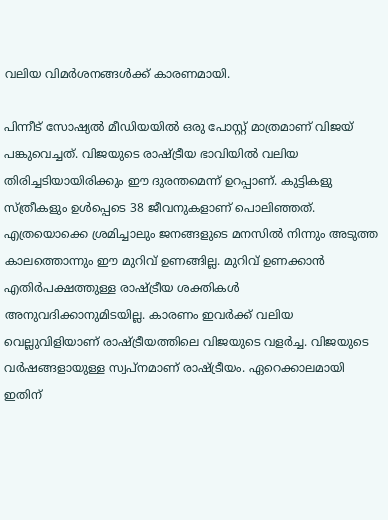വലിയ വിമർശനങ്ങൾക്ക് കാരണമായി.

പിന്നീട് സോഷ്യൽ മീഡിയയിൽ ഒരു പോസ്റ്റ് മാത്രമാണ് വിജയ് പങ്കുവെച്ചത്. വിജയുടെ രാഷ്ട്രീയ ഭാവിയിൽ വലിയ തിരിച്ചടിയായിരിക്കും ഈ ദുരന്തമെന്ന് ഉറപ്പാണ്. കുട്ടികളു സ്ത്രീകളും ഉൾപ്പെടെ 38 ജീവനുകളാണ് പൊലിഞ്ഞത്. എത്രയൊക്കെ ശ്രമിച്ചാലും ജനങ്ങളുടെ മനസിൽ നിന്നും അടുത്ത കാലത്തൊന്നും ഈ മുറിവ് ഉണങ്ങില്ല. മുറിവ് ഉണക്കാൻ എതിർപക്ഷത്തുള്ള രാഷ്ട്രീയ ശക്തികൾ അനുവദിക്കാനുമിടയില്ല. കാരണം ഇവർക്ക് വലിയ വെല്ലുവിളിയാണ് രാഷ്ട്രീയത്തിലെ വിജയുടെ വളർച്ച. വിജയുടെ വർഷങ്ങളായുള്ള സ്വപ്നമാണ് രാഷ്ട്രീയം. ഏറെക്കാലമായി ഇതിന്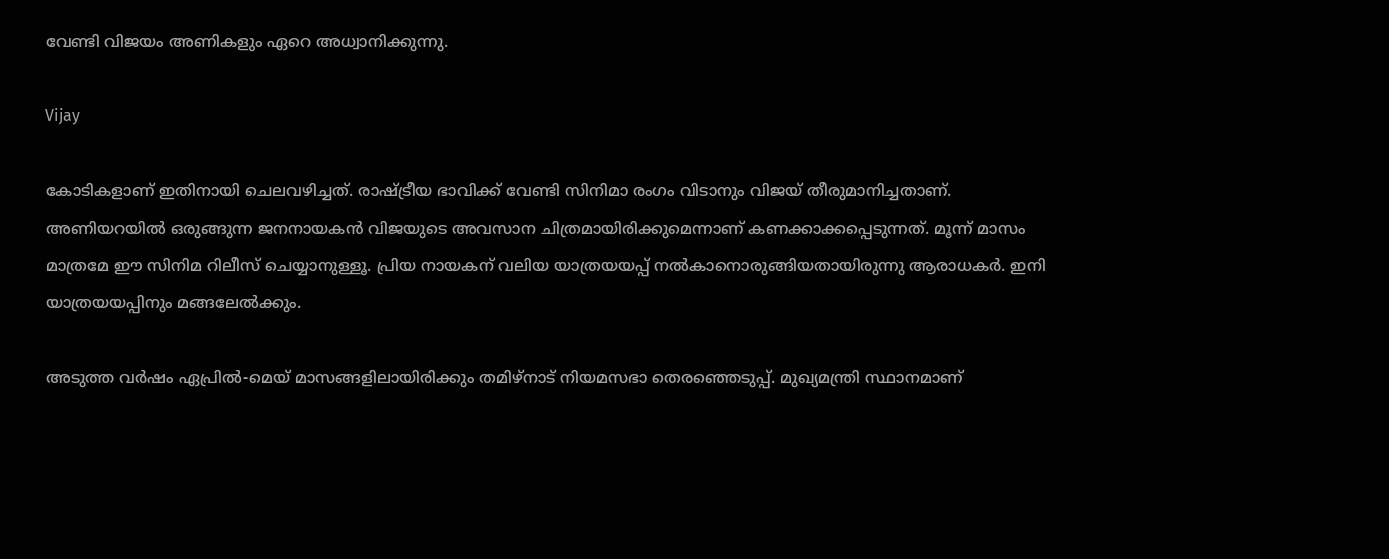വേണ്ടി വിജയം അണികളും ഏറെ അധ്വാനിക്കുന്നു.

Vijay

കോടികളാണ് ഇതിനായി ചെലവഴിച്ചത്. രാഷ്ട്രീയ ഭാവിക്ക് വേണ്ടി സിനിമാ രംഗം വിടാനും വിജയ് തീരുമാനിച്ചതാണ്. അണിയറയിൽ ഒരുങ്ങുന്ന ജനനായകൻ വിജയുടെ അവസാന ചിത്രമായിരിക്കുമെന്നാണ് കണക്കാക്കപ്പെടുന്നത്. മൂന്ന് മാസം മാത്രമേ ഈ സിനിമ റിലീസ് ചെയ്യാനുള്ളൂ. പ്രിയ നായകന് വലിയ യാത്രയയപ്പ് നൽകാനൊരുങ്ങിയതായിരുന്നു ആരാധകർ. ഇനി യാത്രയയപ്പിനും മങ്ങലേൽക്കും.

അടുത്ത വർഷം ഏപ്രിൽ-മെയ് മാസങ്ങളിലായിരിക്കും തമിഴ്നാട് നിയമസഭാ തെരഞ്ഞെടുപ്പ്. മുഖ്യമന്ത്രി സ്ഥാനമാണ്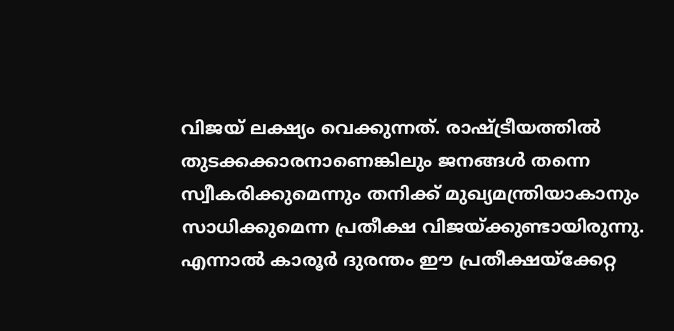വിജയ് ലക്ഷ്യം വെക്കുന്നത്. രാഷ്ട്രീയത്തിൽ തുടക്കക്കാരനാണെങ്കിലും ജനങ്ങൾ തന്നെ സ്വീകരിക്കുമെന്നും തനിക്ക് മുഖ്യമന്ത്രിയാകാനും സാധിക്കുമെന്ന പ്രതീക്ഷ വിജയ്ക്കുണ്ടായിരുന്നു. എന്നാൽ കാരൂർ ദുരന്തം ഈ പ്രതീക്ഷയ്ക്കേറ്റ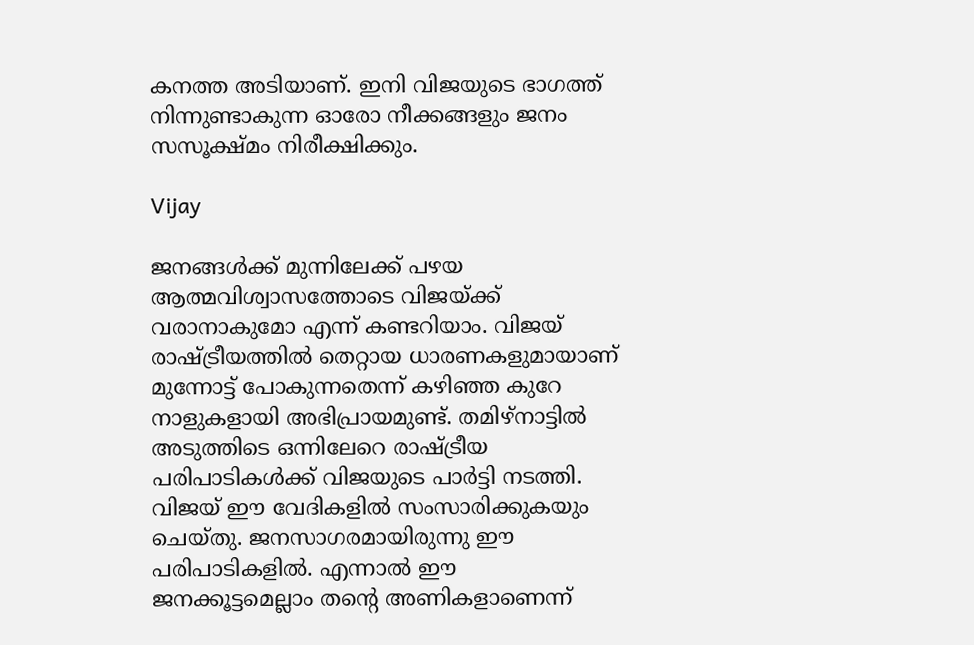കനത്ത അടിയാണ്. ഇനി വിജയുടെ ഭാഗത്ത് നിന്നുണ്ടാകുന്ന ഓരോ നീക്കങ്ങളും ജനം സസൂക്ഷ്മം നിരീക്ഷിക്കും.

Vijay

ജനങ്ങൾക്ക് മുന്നിലേക്ക് പഴയ ആത്മവിശ്വാസത്തോടെ വിജയ്ക്ക് വരാനാകുമോ എന്ന് കണ്ടറിയാം. വിജയ് രാഷ്ട്രീയത്തിൽ തെറ്റായ ധാരണകളുമായാണ് മുന്നോട്ട് പോകുന്നതെന്ന് കഴിഞ്ഞ കുറേ നാളുകളായി അഭിപ്രായമുണ്ട്. തമിഴ്നാട്ടിൽ അടുത്തിടെ ഒന്നിലേറെ രാഷ്ട്രീയ പരിപാടികൾക്ക് വിജയുടെ പാർട്ടി നടത്തി. വിജയ് ഈ വേദികളിൽ സംസാരിക്കുകയും ചെയ്തു. ജനസാഗരമായിരുന്നു ഈ പരിപാടികളിൽ. എന്നാൽ ഈ ജനക്കൂട്ടമെല്ലാം തന്റെ അണികളാണെന്ന്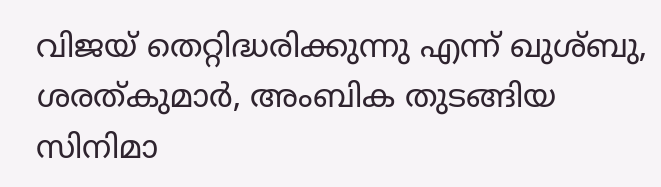വിജയ് തെറ്റിദ്ധരിക്കുന്നു എന്ന് ഖുശ്ബു, ശരത്കുമാർ, അംബിക തുടങ്ങിയ സിനിമാ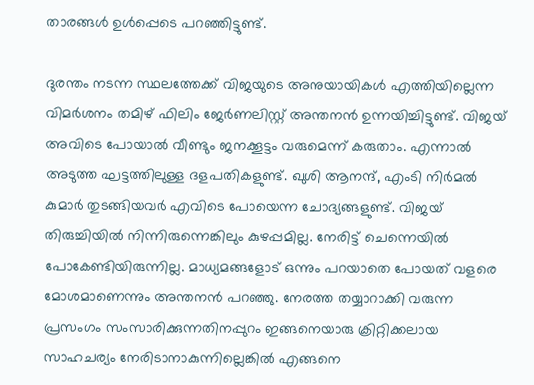താരങ്ങൾ ഉൾപ്പെടെ പറഞ്ഞിട്ടുണ്ട്.

ദുരന്തം നടന്ന സ്ഥലത്തേക്ക് വിജയുടെ അനുയായികൾ എത്തിയില്ലെന്ന വിമർശനം തമിഴ് ഫിലിം ജേർണലിസ്റ്റ് അന്തനൻ ഉന്നയിച്ചിട്ടുണ്ട്. വിജയ് അവിടെ പോയാൽ വീണ്ടും ജനക്കൂട്ടം വരുമെന്ന് കരുതാം. എന്നാൽ അടുത്ത ഘട്ടത്തിലുള്ള ദളപതികളുണ്ട്. ഖുശി ആനന്ദ്, എംടി നിർമൽ കുമാർ തുടങ്ങിയവർ എവിടെ പോയെന്ന ചോദ്യങ്ങളുണ്ട്. വിജയ് തിരുച്ചിയിൽ നിന്നിരുന്നെങ്കിലും കുഴപ്പമില്ല. നേരിട്ട് ചെന്നെയിൽ പോകേണ്ടിയിരുന്നില്ല. മാധ്യമങ്ങളോട് ഒന്നും പറയാതെ പോയത് വളരെ മോശമാണെന്നും അന്തനൻ പറഞ്ഞു. നേരത്ത തയ്യാറാക്കി വരുന്ന പ്രസംഗം സംസാരിക്കുന്നതിനപ്പുറം ഇങ്ങനെയാരു ക്രിറ്റിക്കലായ സാഹചര്യം നേരിടാനാകുന്നില്ലെങ്കിൽ എങ്ങനെ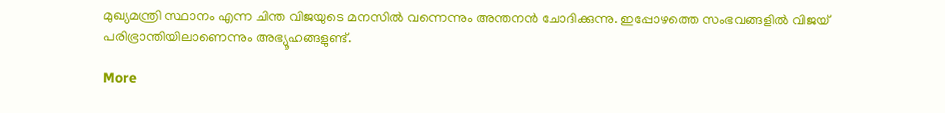മുഖ്യമന്ത്രി സ്ഥാനം എന്ന ചിന്ത വിജയുടെ മനസിൽ വന്നെന്നും അന്തനൻ ചോദിക്കുന്നു. ഇപ്പോഴത്തെ സംഭവങ്ങളിൽ വിജയ് പരിഭ്രാന്തിയിലാണെന്നും അഭ്യൂഹങ്ങളുണ്ട്.

More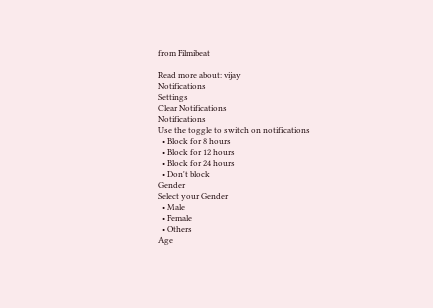from Filmibeat

Read more about: vijay
Notifications
Settings
Clear Notifications
Notifications
Use the toggle to switch on notifications
  • Block for 8 hours
  • Block for 12 hours
  • Block for 24 hours
  • Don't block
Gender
Select your Gender
  • Male
  • Female
  • Others
Age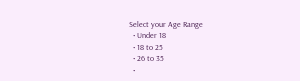Select your Age Range
  • Under 18
  • 18 to 25
  • 26 to 35
  •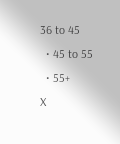36 to 45
  • 45 to 55
  • 55+
X